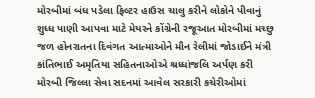મોરબીમાં બંધ પડેલા ફિલ્ટર હાઉસ ચાલુ કરીને લોકોને પીવાનું શુધ્ધ પાણી આપવા માટે મેયરને કોંગ્રેની રજૂઆત મોરબીમાં મચ્છુ જળ હોનરાતના દિવંગત આત્માઓને મૌન રેલીમાં જોડાઈને મંત્રી કાંતિભાઈ અમૃતિયા સહિતનાઓએ શ્રધ્ધાંજલિ અર્પણ કરી મોરબી જિલ્લા સેવા સદનમાં આવેલ સરકારી કચેરીઓમાં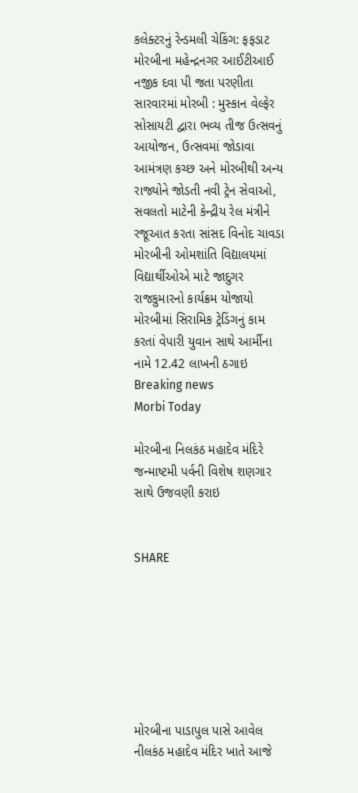કલેક્ટરનું રેન્ડમલી ચેકિંગ: ફફડાટ મોરબીના મહેન્દ્રનગર આઈટીઆઈ નજીક દવા પી જતા પરણીતા સારવારમાં મોરબી : મુસ્કાન વેલ્ફેર સોસાયટી દ્વારા ભવ્ય તીજ ઉત્સવનું આયોજન, ઉત્સવમાં જોડાવા આમંત્રણ કચ્છ અને મોરબીથી અન્ય રાજ્યોને જોડતી નવી ટ્રેન સેવાઓ, સવલતો માટેની કેન્દ્રીય રેલ મંત્રીને રજૂઆત કરતા સાંસદ વિનોદ ચાવડા મોરબીની ઓમશાંતિ વિદ્યાલયમાં વિદ્યાર્થીઓએ માટે જાદુગર રાજકુમારનો કાર્યક્રમ યોજાયો મોરબીમાં સિરામિક ટ્રેડિંગનું કામ કરતાં વેપારી યુવાન સાથે આર્મીના નામે 12.42 લાખની ઠગાઇ
Breaking news
Morbi Today

મોરબીના નિલકંઠ મહાદેવ મંદિરે જન્માષ્ટમી પર્વની વિશેષ શણગાર સાથે ઉજવણી કરાઇ


SHARE







મોરબીના પાડાપુલ પાસે આવેલ નીલકંઠ મહાદેવ મંદિર ખાતે આજે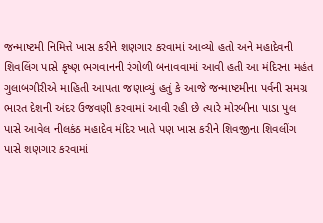જન્માષ્ટમી નિમિત્તે ખાસ કરીને શણગાર કરવામાં આવ્યો હતો અને મહાદેવની શિવલિંગ પાસે કૃષ્ણ ભગવાનની રંગોળી બનાવવામાં આવી હતી આ મંદિરના મહંત ગુલાબગીરીએ માહિતી આપતા જણાવ્યું હતું કે આજે જન્માષ્ટમીના પર્વની સમગ્ર ભારત દેશની અંદર ઉજવણી કરવામાં આવી રહી છે ત્યારે મોરબીના પાડા પુલ પાસે આવેલ નીલકંઠ મહાદેવ મંદિર ખાતે પણ ખાસ કરીને શિવજીના શિવલીંગ પાસે શણગાર કરવામાં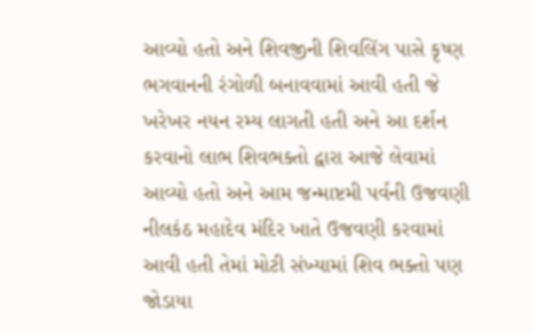આવ્યો હતો અને શિવજીની શિવલિંગ પાસે કૃષ્ણ ભગવાનની રંગોળી બનાવવામાં આવી હતી જે ખરેખર નયન રમ્ય લાગતી હતી અને આ દર્શન કરવાનો લાભ શિવભક્તો દ્વારા આજે લેવામાં આવ્યો હતો અને આમ જન્માષ્ટમી પર્વની ઉજવણી નીલકંઠ મહાદેવ મંદિર ખાતે ઉજવણી કરવામાં આવી હતી તેમાં મોટી સંખ્યામાં શિવ ભક્તો પણ જોડાયા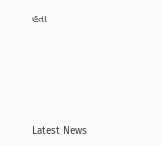હતા






Latest News